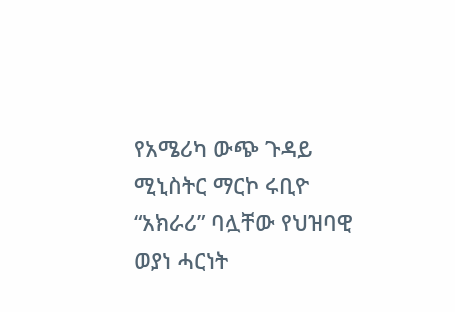የአሜሪካ ውጭ ጉዳይ ሚኒስትር ማርኮ ሩቢዮ “አክራሪ” ባሏቸው የህዝባዊ ወያነ ሓርነት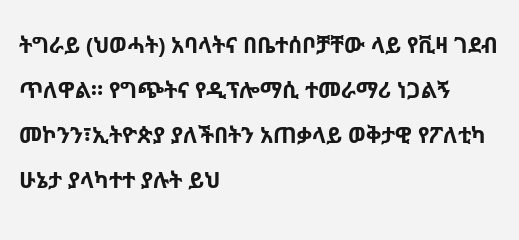ትግራይ (ህወሓት) አባላትና በቤተሰቦቻቸው ላይ የቪዛ ገደብ ጥለዋል። የግጭትና የዲፕሎማሲ ተመራማሪ ነጋልኝ መኮንን፣ኢትዮጵያ ያለችበትን አጠቃላይ ወቅታዊ የፖለቲካ ሁኔታ ያላካተተ ያሉት ይህ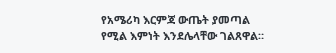የአሜሪካ እርምጃ ውጤት ያመጣል የሚል እምነት እንደሌላቸው ገልጸዋል።